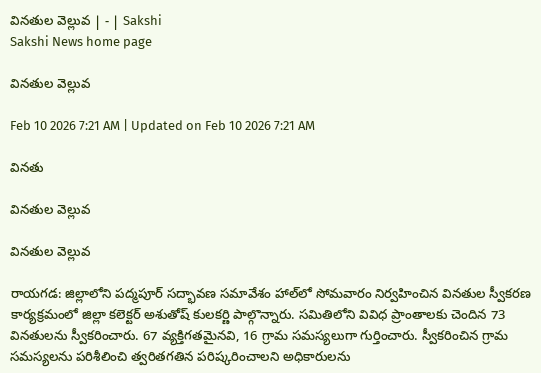వినతుల వెల్లువ | - | Sakshi
Sakshi News home page

వినతుల వెల్లువ

Feb 10 2026 7:21 AM | Updated on Feb 10 2026 7:21 AM

వినతు

వినతుల వెల్లువ

వినతుల వెల్లువ

రాయగడ: జిల్లాలోని పద్మపూర్‌ సద్భావణ సమావేశం హాల్‌లో సోమవారం నిర్వహించిన వినతుల స్వీకరణ కార్యక్రమంలో జిల్లా కలెక్టర్‌ అశుతోష్‌ కులకర్ణి పాల్గొన్నారు. సమితిలోని వివిధ ప్రాంతాలకు చెందిన 73 వినతులను స్వీకరించారు. 67 వ్యక్తిగతమైనవి, 16 గ్రామ సమస్యలుగా గుర్తించారు. స్వీకరించిన గ్రామ సమస్యలను పరిశీలించి త్వరితగతిన పరిష్కరించాలని అధికారులను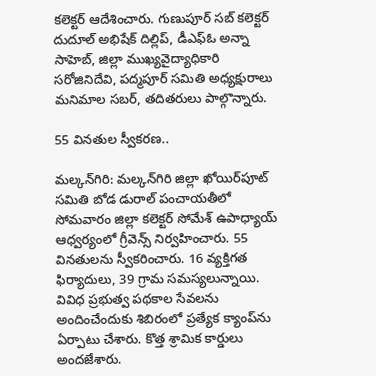కలెక్టర్‌ ఆదేశించారు. గుణుపూర్‌ సబ్‌ కలెక్టర్‌ దుదూల్‌ అభిషేక్‌ దిల్లిప్‌, డీఎఫ్‌ఓ అన్నా సాహెబ్‌, జిల్లా ముఖ్యవైద్యాధికారి సరోజినిదేవి, పద్మపూర్‌ సమితి అధ్యక్షురాలు మనిమాల సబర్‌, తదితరులు పాల్గొన్నారు.

55 వినతుల స్వీకరణ..

మల్కన్‌గిరి: మల్కన్‌గిరి జిల్లా ఖోయిర్‌పూట్‌ సమితి బోడ డురాల్‌ పంచాయతీలో సోమవారం జిల్లా కలెక్టర్‌ సోమేశ్‌ ఉపాధ్యాయ్‌ ఆధ్వర్యంలో గ్రీవెన్స్‌ నిర్వహించారు. 55 వినతులను స్వీకరించారు. 16 వ్యక్తిగత ఫిర్యాదులు, 39 గ్రామ సమస్యలున్నాయి. వివిధ ప్రభుత్వ పథకాల సేవలను అందించేందుకు శిబిరంలో ప్రత్యేక క్యాంప్‌ను ఏర్పాటు చేశారు. కొత్త శ్రామిక కార్డులు అందజేశారు.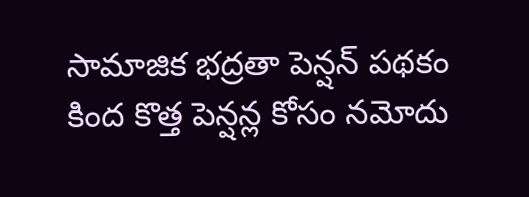సామాజిక భద్రతా పెన్షన్‌ పథకం కింద కొత్త పెన్షన్ల కోసం నమోదు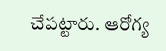చేపట్టారు. ఆరోగ్య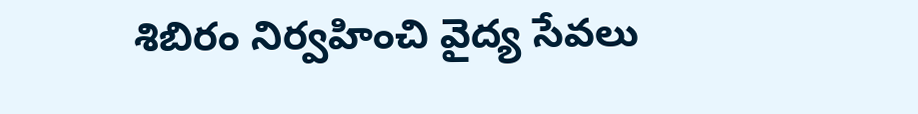శిబిరం నిర్వహించి వైద్య సేవలు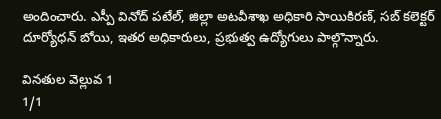అందించారు. ఎస్పీ వినోద్‌ పటేల్‌, జిల్లా అటవీశాఖ అధికారి సాయికిరణ్‌, సబ్‌ కలెక్టర్‌ దూర్యోధన్‌ బోయి, ఇతర అధికారులు, ప్రభుత్వ ఉద్యోగులు పాల్గొన్నారు.

వినతుల వెల్లువ 1
1/1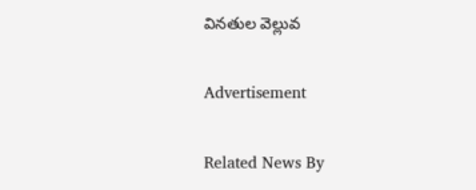వినతుల వెల్లువ

Advertisement

Related News By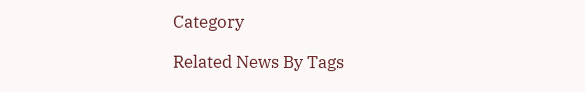Category

Related News By Tags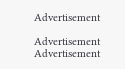Advertisement

Advertisement
Advertisement